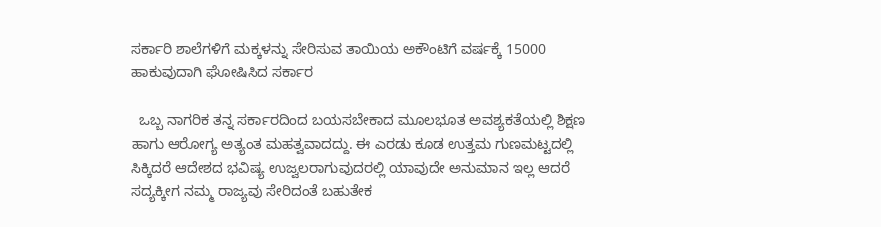ಸರ್ಕಾರಿ ಶಾಲೆಗಳಿಗೆ ಮಕ್ಕಳನ್ನು ಸೇರಿಸುವ ತಾಯಿಯ ಅಕೌಂಟಿಗೆ ವರ್ಷಕ್ಕೆ 15000 ಹಾಕುವುದಾಗಿ ಘೋಷಿಸಿದ ಸರ್ಕಾರ

  ಒಬ್ಬ ನಾಗರಿಕ ತನ್ನ ಸರ್ಕಾರದಿಂದ ಬಯಸಬೇಕಾದ ಮೂಲಭೂತ ಅವಶ್ಯಕತೆಯಲ್ಲಿ ಶಿಕ್ಷಣ ಹಾಗು ಆರೋಗ್ಯ ಅತ್ಯಂತ ಮಹತ್ವವಾದದ್ದು. ಈ ಎರಡು ಕೂಡ ಉತ್ತಮ ಗುಣಮಟ್ಟದಲ್ಲಿ ಸಿಕ್ಕಿದರೆ ಆದೇಶದ ಭವಿಷ್ಯ ಉಜ್ವಲರಾಗುವುದರಲ್ಲಿ ಯಾವುದೇ ಅನುಮಾನ ಇಲ್ಲ ಆದರೆ ಸದ್ಯಕ್ಕೀಗ ನಮ್ಮ ರಾಜ್ಯವು ಸೇರಿದಂತೆ ಬಹುತೇಕ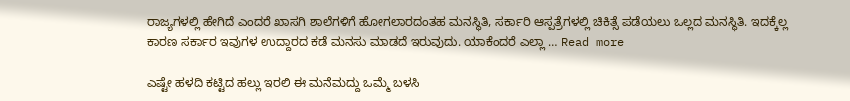ರಾಜ್ಯಗಳಲ್ಲಿ ಹೇಗಿದೆ ಎಂದರೆ ಖಾಸಗಿ ಶಾಲೆಗಳಿಗೆ ಹೋಗಲಾರದಂತಹ ಮನಸ್ಥಿತಿ, ಸರ್ಕಾರಿ ಆಸ್ಪತ್ರೆಗಳಲ್ಲಿ ಚಿಕಿತ್ಸೆ ಪಡೆಯಲು ಒಲ್ಲದ ಮನಸ್ಥಿತಿ. ಇದಕ್ಕೆಲ್ಲ ಕಾರಣ ಸರ್ಕಾರ ಇವುಗಳ ಉದ್ದಾರದ ಕಡೆ ಮನಸು ಮಾಡದೆ ಇರುವುದು. ಯಾಕೆಂದರೆ ಎಲ್ಲಾ … Read more

ಎಷ್ಟೇ ಹಳದಿ ಕಟ್ಟಿದ ಹಲ್ಲು ಇರಲಿ ಈ ಮನೆಮದ್ದು ಒಮ್ಮೆ ಬಳಸಿ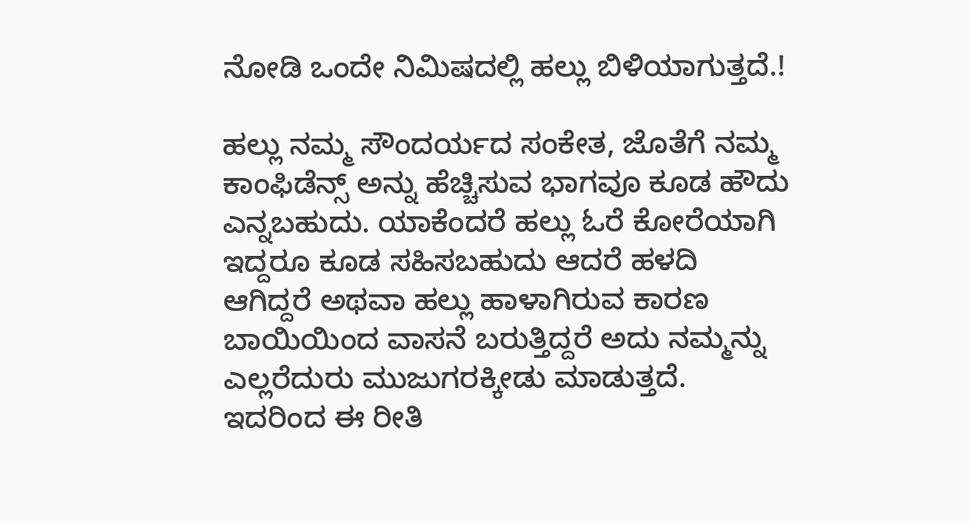ನೋಡಿ ಒಂದೇ ನಿಮಿಷದಲ್ಲಿ ಹಲ್ಲು ಬಿಳಿಯಾಗುತ್ತದೆ.!

ಹಲ್ಲು ನಮ್ಮ ಸೌಂದರ್ಯದ ಸಂಕೇತ, ಜೊತೆಗೆ ನಮ್ಮ ಕಾಂಫಿಡೆನ್ಸ್ ಅನ್ನು ಹೆಚ್ಚಿಸುವ ಭಾಗವೂ ಕೂಡ ಹೌದು ಎನ್ನಬಹುದು. ಯಾಕೆಂದರೆ ಹಲ್ಲು ಓರೆ ಕೋರೆಯಾಗಿ ಇದ್ದರೂ ಕೂಡ ಸಹಿಸಬಹುದು ಆದರೆ ಹಳದಿ ಆಗಿದ್ದರೆ ಅಥವಾ ಹಲ್ಲು ಹಾಳಾಗಿರುವ ಕಾರಣ ಬಾಯಿಯಿಂದ ವಾಸನೆ ಬರುತ್ತಿದ್ದರೆ ಅದು ನಮ್ಮನ್ನು ಎಲ್ಲರೆದುರು ಮುಜುಗರಕ್ಕೀಡು ಮಾಡುತ್ತದೆ. ಇದರಿಂದ ಈ ರೀತಿ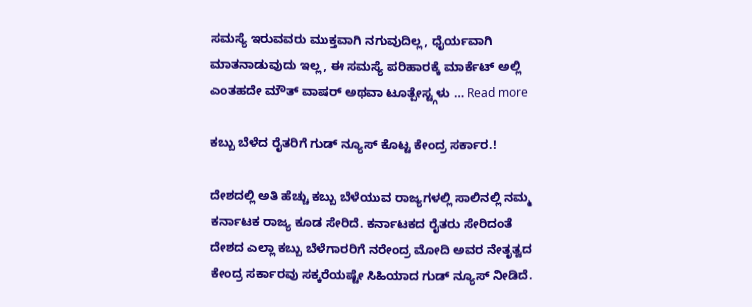ಸಮಸ್ಯೆ ಇರುವವರು ಮುಕ್ತವಾಗಿ ನಗುವುದಿಲ್ಲ, ಧೈರ್ಯವಾಗಿ ಮಾತನಾಡುವುದು ಇಲ್ಲ, ಈ ಸಮಸ್ಯೆ ಪರಿಹಾರಕ್ಕೆ ಮಾರ್ಕೆಟ್ ಅಲ್ಲಿ ಎಂತಹದೇ ಮೌತ್ ವಾಷರ್ ಅಥವಾ ಟೂತ್ಪೇಸ್ಟ್ಗಳು … Read more

ಕಬ್ಬು ಬೆಳೆದ ರೈತರಿಗೆ ಗುಡ್ ನ್ಯೂಸ್ ಕೊಟ್ಟ ಕೇಂದ್ರ ಸರ್ಕಾರ.!

ದೇಶದಲ್ಲಿ ಅತಿ ಹೆಚ್ಚು ಕಬ್ಬು ಬೆಳೆಯುವ ರಾಜ್ಯಗಳಲ್ಲಿ ಸಾಲಿನಲ್ಲಿ ನಮ್ಮ ಕರ್ನಾಟಕ ರಾಜ್ಯ ಕೂಡ ಸೇರಿದೆ. ಕರ್ನಾಟಕದ ರೈತರು ಸೇರಿದಂತೆ ದೇಶದ ಎಲ್ಲಾ ಕಬ್ಬು ಬೆಳೆಗಾರರಿಗೆ ನರೇಂದ್ರ ಮೋದಿ ಅವರ ನೇತೃತ್ವದ ಕೇಂದ್ರ ಸರ್ಕಾರವು ಸಕ್ಕರೆಯಷ್ಟೇ ಸಿಹಿಯಾದ ಗುಡ್ ನ್ಯೂಸ್ ನೀಡಿದೆ.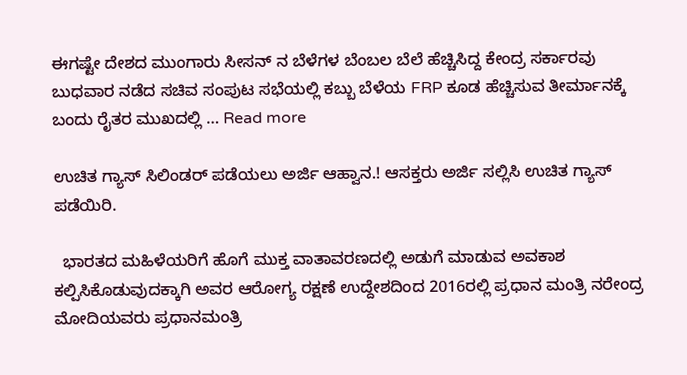ಈಗಷ್ಟೇ ದೇಶದ ಮುಂಗಾರು ಸೀಸನ್ ನ ಬೆಳೆಗಳ ಬೆಂಬಲ ಬೆಲೆ ಹೆಚ್ಚಿಸಿದ್ದ ಕೇಂದ್ರ ಸರ್ಕಾರವು ಬುಧವಾರ ನಡೆದ ಸಚಿವ ಸಂಪುಟ ಸಭೆಯಲ್ಲಿ ಕಬ್ಬು ಬೆಳೆಯ FRP ಕೂಡ ಹೆಚ್ಚಿಸುವ ತೀರ್ಮಾನಕ್ಕೆ ಬಂದು ರೈತರ ಮುಖದಲ್ಲಿ … Read more

ಉಚಿತ ಗ್ಯಾಸ್ ಸಿಲಿಂಡರ್ ಪಡೆಯಲು ಅರ್ಜಿ ಆಹ್ವಾನ.! ಆಸಕ್ತರು ಅರ್ಜಿ ಸಲ್ಲಿಸಿ ಉಚಿತ ಗ್ಯಾಸ್ ಪಡೆಯಿರಿ.

  ಭಾರತದ ಮಹಿಳೆಯರಿಗೆ ಹೊಗೆ ಮುಕ್ತ ವಾತಾವರಣದಲ್ಲಿ ಅಡುಗೆ ಮಾಡುವ ಅವಕಾಶ ಕಲ್ಪಿಸಿಕೊಡುವುದಕ್ಕಾಗಿ ಅವರ ಆರೋಗ್ಯ ರಕ್ಷಣೆ ಉದ್ದೇಶದಿಂದ 2016ರಲ್ಲಿ ಪ್ರಧಾನ ಮಂತ್ರಿ ನರೇಂದ್ರ ಮೋದಿಯವರು ಪ್ರಧಾನಮಂತ್ರಿ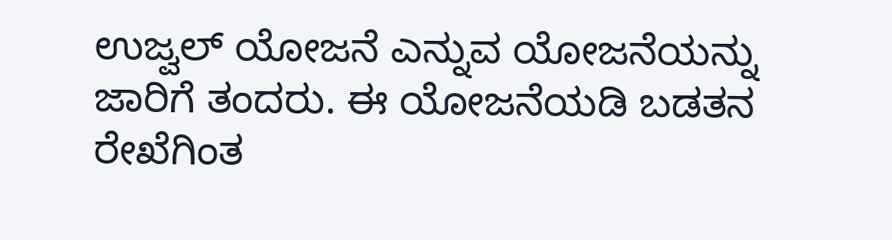ಉಜ್ವಲ್ ಯೋಜನೆ ಎನ್ನುವ ಯೋಜನೆಯನ್ನು ಜಾರಿಗೆ ತಂದರು. ಈ ಯೋಜನೆಯಡಿ ಬಡತನ ರೇಖೆಗಿಂತ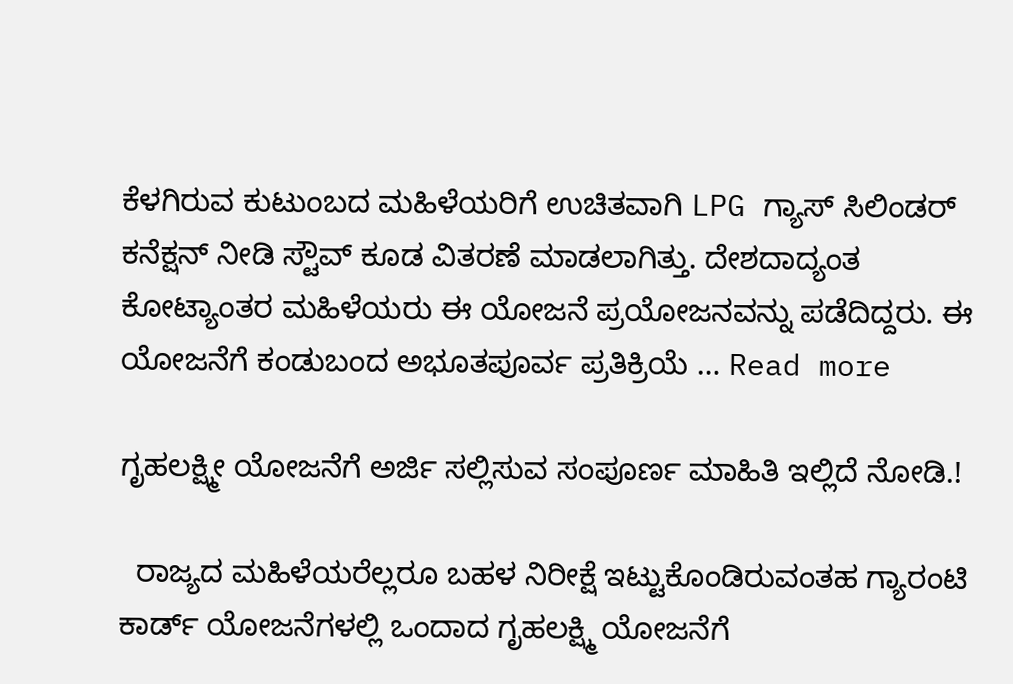ಕೆಳಗಿರುವ ಕುಟುಂಬದ ಮಹಿಳೆಯರಿಗೆ ಉಚಿತವಾಗಿ LPG ಗ್ಯಾಸ್ ಸಿಲಿಂಡರ್ ಕನೆಕ್ಷನ್ ನೀಡಿ ಸ್ಟೌವ್ ಕೂಡ ವಿತರಣೆ ಮಾಡಲಾಗಿತ್ತು. ದೇಶದಾದ್ಯಂತ ಕೋಟ್ಯಾಂತರ ಮಹಿಳೆಯರು ಈ ಯೋಜನೆ ಪ್ರಯೋಜನವನ್ನು ಪಡೆದಿದ್ದರು. ಈ ಯೋಜನೆಗೆ ಕಂಡುಬಂದ ಅಭೂತಪೂರ್ವ ಪ್ರತಿಕ್ರಿಯೆ … Read more

ಗೃಹಲಕ್ಷ್ಮೀ ಯೋಜನೆಗೆ ಅರ್ಜಿ ಸಲ್ಲಿಸುವ ಸಂಪೂರ್ಣ ಮಾಹಿತಿ ಇಲ್ಲಿದೆ ನೋಡಿ.!

  ರಾಜ್ಯದ ಮಹಿಳೆಯರೆಲ್ಲರೂ ಬಹಳ ನಿರೀಕ್ಷೆ ಇಟ್ಟುಕೊಂಡಿರುವಂತಹ ಗ್ಯಾರಂಟಿ ಕಾರ್ಡ್ ಯೋಜನೆಗಳಲ್ಲಿ ಒಂದಾದ ಗೃಹಲಕ್ಷ್ಮಿ ಯೋಜನೆಗೆ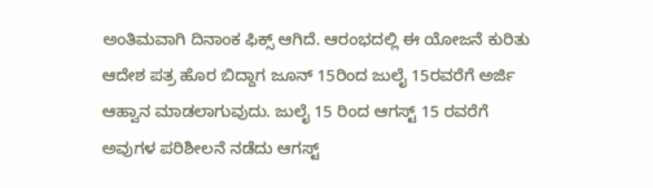ಅಂತಿಮವಾಗಿ ದಿನಾಂಕ ಫಿಕ್ಸ್ ಆಗಿದೆ. ಆರಂಭದಲ್ಲಿ ಈ ಯೋಜನೆ ಕುರಿತು ಆದೇಶ ಪತ್ರ ಹೊರ ಬಿದ್ದಾಗ ಜೂನ್ 15ರಿಂದ ಜುಲೈ 15ರವರೆಗೆ ಅರ್ಜಿ ಆಹ್ವಾನ ಮಾಡಲಾಗುವುದು. ಜುಲೈ 15 ರಿಂದ ಆಗಸ್ಟ್ 15 ರವರೆಗೆ ಅವುಗಳ ಪರಿಶೀಲನೆ ನಡೆದು ಆಗಸ್ಟ್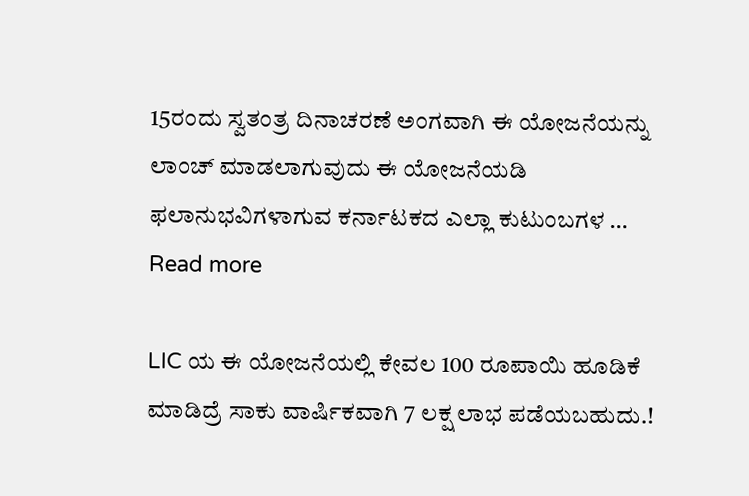15ರಂದು ಸ್ವತಂತ್ರ ದಿನಾಚರಣೆ ಅಂಗವಾಗಿ ಈ ಯೋಜನೆಯನ್ನು ಲಾಂಚ್ ಮಾಡಲಾಗುವುದು ಈ ಯೋಜನೆಯಡಿ ಫಲಾನುಭವಿಗಳಾಗುವ ಕರ್ನಾಟಕದ ಎಲ್ಲಾ ಕುಟುಂಬಗಳ … Read more

LIC ಯ ಈ ಯೋಜನೆಯಲ್ಲಿ ಕೇವಲ 100 ರೂಪಾಯಿ ಹೂಡಿಕೆ ಮಾಡಿದ್ರೆ ಸಾಕು ವಾರ್ಷಿಕವಾಗಿ 7 ಲಕ್ಷ ಲಾಭ ಪಡೆಯಬಹುದು.!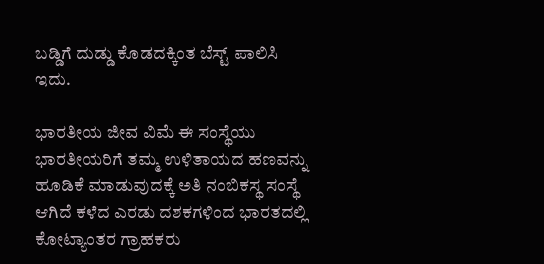ಬಡ್ಡಿಗೆ ದುಡ್ಡು ಕೊಡದಕ್ಕಿಂತ ಬೆಸ್ಟ್ ಪಾಲಿಸಿ ಇದು.

ಭಾರತೀಯ ಜೀವ ವಿಮೆ ಈ ಸಂಸ್ಥೆಯು ಭಾರತೀಯರಿಗೆ ತಮ್ಮ ಉಳಿತಾಯದ ಹಣವನ್ನು ಹೂಡಿಕೆ ಮಾಡುವುದಕ್ಕೆ ಅತಿ ನಂಬಿಕಸ್ಥ ಸಂಸ್ಥೆ ಆಗಿದೆ ಕಳೆದ ಎರಡು ದಶಕಗಳಿಂದ ಭಾರತದಲ್ಲಿ ಕೋಟ್ಯಾಂತರ ಗ್ರಾಹಕರು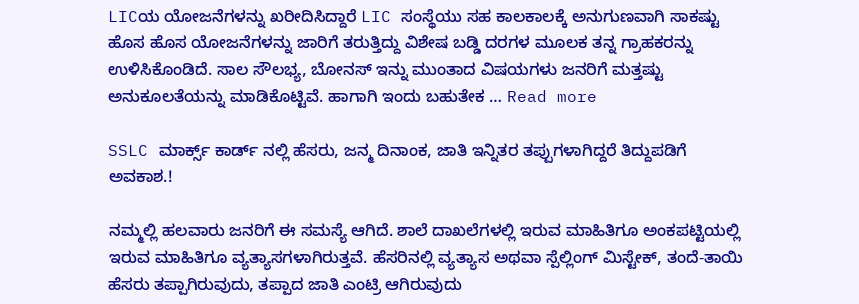LICಯ ಯೋಜನೆಗಳನ್ನು ಖರೀದಿಸಿದ್ದಾರೆ LIC ಸಂಸ್ಥೆಯು ಸಹ ಕಾಲಕಾಲಕ್ಕೆ ಅನುಗುಣವಾಗಿ ಸಾಕಷ್ಟು ಹೊಸ ಹೊಸ ಯೋಜನೆಗಳನ್ನು ಜಾರಿಗೆ ತರುತ್ತಿದ್ದು ವಿಶೇಷ ಬಡ್ಡಿ ದರಗಳ ಮೂಲಕ ತನ್ನ ಗ್ರಾಹಕರನ್ನು ಉಳಿಸಿಕೊಂಡಿದೆ. ಸಾಲ ಸೌಲಭ್ಯ, ಬೋನಸ್ ಇನ್ನು ಮುಂತಾದ ವಿಷಯಗಳು ಜನರಿಗೆ ಮತ್ತಷ್ಟು ಅನುಕೂಲತೆಯನ್ನು ಮಾಡಿಕೊಟ್ಟಿವೆ. ಹಾಗಾಗಿ ಇಂದು ಬಹುತೇಕ … Read more

SSLC ಮಾರ್ಕ್ಸ್ ಕಾರ್ಡ್ ನಲ್ಲಿ ಹೆಸರು, ಜನ್ಮ ದಿನಾಂಕ, ಜಾತಿ ಇನ್ನಿತರ ತಪ್ಪುಗಳಾಗಿದ್ದರೆ ತಿದ್ದುಪಡಿಗೆ ಅವಕಾಶ.!

ನಮ್ಮಲ್ಲಿ ಹಲವಾರು ಜನರಿಗೆ ಈ ಸಮಸ್ಯೆ ಆಗಿದೆ. ಶಾಲೆ ದಾಖಲೆಗಳಲ್ಲಿ ಇರುವ ಮಾಹಿತಿಗೂ ಅಂಕಪಟ್ಟಿಯಲ್ಲಿ ಇರುವ ಮಾಹಿತಿಗೂ ವ್ಯತ್ಯಾಸಗಳಾಗಿರುತ್ತವೆ. ಹೆಸರಿನಲ್ಲಿ ವ್ಯತ್ಯಾಸ ಅಥವಾ ಸ್ಪೆಲ್ಲಿಂಗ್ ಮಿಸ್ಟೇಕ್, ತಂದೆ-ತಾಯಿ ಹೆಸರು ತಪ್ಪಾಗಿರುವುದು, ತಪ್ಪಾದ ಜಾತಿ ಎಂಟ್ರಿ ಆಗಿರುವುದು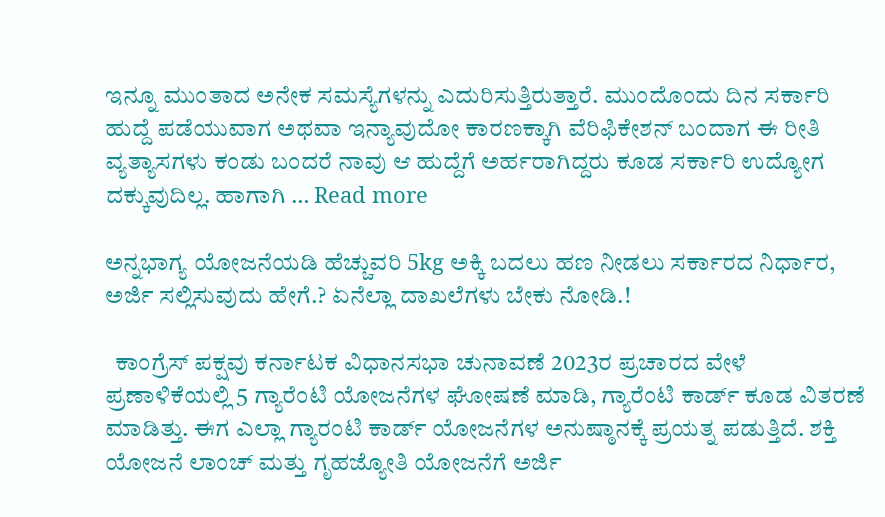ಇನ್ನೂ ಮುಂತಾದ ಅನೇಕ ಸಮಸ್ಯೆಗಳನ್ನು ಎದುರಿಸುತ್ತಿರುತ್ತಾರೆ. ಮುಂದೊಂದು ದಿನ ಸರ್ಕಾರಿ ಹುದ್ದೆ ಪಡೆಯುವಾಗ ಅಥವಾ ಇನ್ಯಾವುದೋ ಕಾರಣಕ್ಕಾಗಿ ವೆರಿಫಿಕೇಶನ್ ಬಂದಾಗ ಈ ರೀತಿ ವ್ಯತ್ಯಾಸಗಳು ಕಂಡು ಬಂದರೆ ನಾವು ಆ ಹುದ್ದೆಗೆ ಅರ್ಹರಾಗಿದ್ದರು ಕೂಡ ಸರ್ಕಾರಿ ಉದ್ಯೋಗ ದಕ್ಕುವುದಿಲ್ಲ. ಹಾಗಾಗಿ … Read more

ಅನ್ನಭಾಗ್ಯ ಯೋಜನೆಯಡಿ ಹೆಚ್ಚುವರಿ 5kg ಅಕ್ಕಿ ಬದಲು ಹಣ ನೀಡಲು ಸರ್ಕಾರದ ನಿರ್ಧಾರ, ಅರ್ಜಿ ಸಲ್ಲಿಸುವುದು ಹೇಗೆ.? ಏನೆಲ್ಲಾ ದಾಖಲೆಗಳು ಬೇಕು ನೋಡಿ.!

  ಕಾಂಗ್ರೆಸ್ ಪಕ್ಷವು ಕರ್ನಾಟಕ ವಿಧಾನಸಭಾ ಚುನಾವಣೆ 2023ರ ಪ್ರಚಾರದ ವೇಳೆ ಪ್ರಣಾಳಿಕೆಯಲ್ಲಿ 5 ಗ್ಯಾರೆಂಟಿ ಯೋಜನೆಗಳ ಘೋಷಣೆ ಮಾಡಿ, ಗ್ಯಾರೆಂಟಿ ಕಾರ್ಡ್ ಕೂಡ ವಿತರಣೆ ಮಾಡಿತ್ತು. ಈಗ ಎಲ್ಲಾ ಗ್ಯಾರಂಟಿ ಕಾರ್ಡ್ ಯೋಜನೆಗಳ ಅನುಷ್ಠಾನಕ್ಕೆ ಪ್ರಯತ್ನ ಪಡುತ್ತಿದೆ. ಶಕ್ತಿ ಯೋಜನೆ ಲಾಂಚ್ ಮತ್ತು ಗೃಹಜ್ಯೋತಿ ಯೋಜನೆಗೆ ಅರ್ಜಿ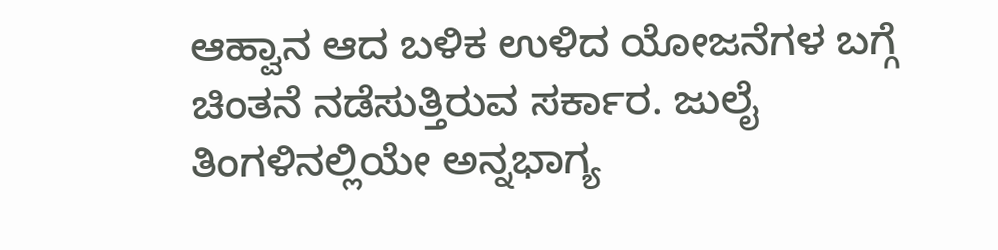ಆಹ್ವಾನ ಆದ ಬಳಿಕ ಉಳಿದ ಯೋಜನೆಗಳ ಬಗ್ಗೆ ಚಿಂತನೆ ನಡೆಸುತ್ತಿರುವ ಸರ್ಕಾರ. ಜುಲೈ ತಿಂಗಳಿನಲ್ಲಿಯೇ ಅನ್ನಭಾಗ್ಯ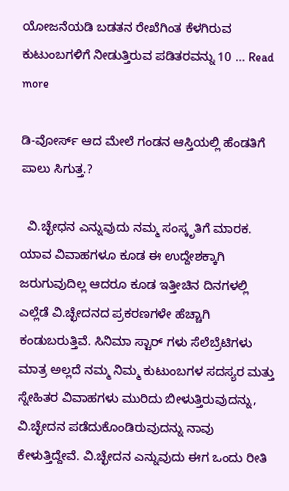ಯೋಜನೆಯಡಿ ಬಡತನ ರೇಖೆಗಿಂತ ಕೆಳಗಿರುವ ಕುಟುಂಬಗಳಿಗೆ ನೀಡುತ್ತಿರುವ ಪಡಿತರವನ್ನು 10 … Read more

ಡಿ-ವೋರ್ಸ್ ಆದ ಮೇಲೆ ಗಂಡನ ಆಸ್ತಿಯಲ್ಲಿ ಹೆಂಡತಿಗೆ ಪಾಲು ಸಿಗುತ್ತ.?

  ವಿ.ಚ್ಛೇಧನ ಎನ್ನುವುದು ನಮ್ಮ ಸಂಸ್ಕೃತಿಗೆ ಮಾರಕ. ಯಾವ ವಿವಾಹಗಳೂ ಕೂಡ ಈ ಉದ್ದೇಶಕ್ಕಾಗಿ ಜರುಗುವುದಿಲ್ಲ ಆದರೂ ಕೂಡ ಇತ್ತೀಚಿನ ದಿನಗಳಲ್ಲಿ ಎಲ್ಲೆಡೆ ವಿ.ಚ್ಛೇದನದ ಪ್ರಕರಣಗಳೇ ಹೆಚ್ಚಾಗಿ ಕಂಡುಬರುತ್ತಿವೆ. ಸಿನಿಮಾ ಸ್ಟಾರ್ ಗಳು ಸೆಲೆಬ್ರೆಟಿಗಳು ಮಾತ್ರ ಅಲ್ಲದೆ ನಮ್ಮ ನಿಮ್ಮ ಕುಟುಂಬಗಳ ಸದಸ್ಯರ ಮತ್ತು ಸ್ನೇಹಿತರ ವಿವಾಹಗಳು ಮುರಿದು ಬೀಳುತ್ತಿರುವುದನ್ನು, ವಿ.ಚ್ಛೇದನ ಪಡೆದುಕೊಂಡಿರುವುದನ್ನು ನಾವು ಕೇಳುತ್ತಿದ್ದೇವೆ. ವಿ.ಚ್ಛೇದನ ಎನ್ನುವುದು ಈಗ ಒಂದು ರೀತಿ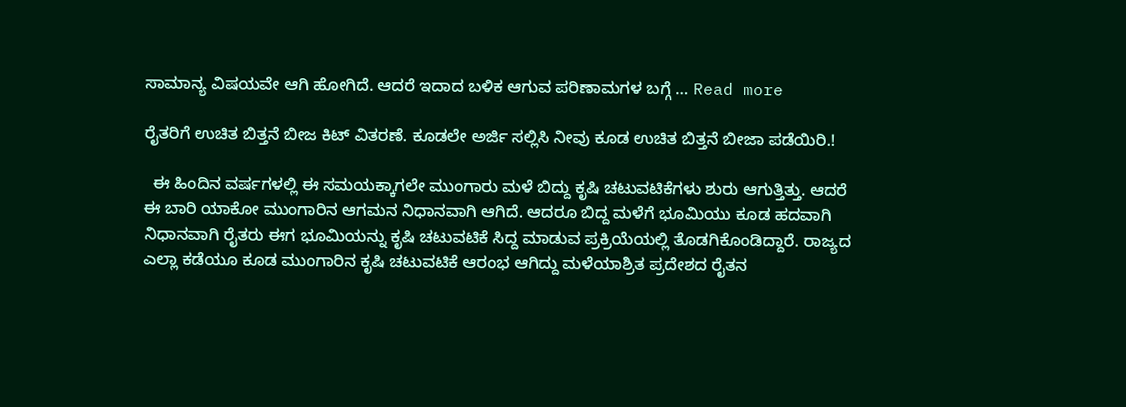ಸಾಮಾನ್ಯ ವಿಷಯವೇ ಆಗಿ ಹೋಗಿದೆ. ಆದರೆ ಇದಾದ ಬಳಿಕ ಆಗುವ ಪರಿಣಾಮಗಳ ಬಗ್ಗೆ … Read more

ರೈತರಿಗೆ ಉಚಿತ ಬಿತ್ತನೆ ಬೀಜ ಕಿಟ್ ವಿತರಣೆ. ಕೂಡಲೇ ಅರ್ಜಿ ಸಲ್ಲಿಸಿ ನೀವು ಕೂಡ ಉಚಿತ ಬಿತ್ತನೆ ಬೀಜಾ ಪಡೆಯಿರಿ.!

  ಈ ಹಿಂದಿನ ವರ್ಷಗಳಲ್ಲಿ ಈ ಸಮಯಕ್ಕಾಗಲೇ ಮುಂಗಾರು ಮಳೆ ಬಿದ್ದು ಕೃಷಿ ಚಟುವಟಿಕೆಗಳು ಶುರು ಆಗುತ್ತಿತ್ತು. ಆದರೆ ಈ ಬಾರಿ ಯಾಕೋ ಮುಂಗಾರಿನ ಆಗಮನ ನಿಧಾನವಾಗಿ ಆಗಿದೆ. ಆದರೂ ಬಿದ್ದ ಮಳೆಗೆ ಭೂಮಿಯು ಕೂಡ ಹದವಾಗಿ ನಿಧಾನವಾಗಿ ರೈತರು ಈಗ ಭೂಮಿಯನ್ನು ಕೃಷಿ ಚಟುವಟಿಕೆ ಸಿದ್ದ ಮಾಡುವ ಪ್ರಕ್ರಿಯೆಯಲ್ಲಿ ತೊಡಗಿಕೊಂಡಿದ್ದಾರೆ. ರಾಜ್ಯದ ಎಲ್ಲಾ ಕಡೆಯೂ ಕೂಡ ಮುಂಗಾರಿನ ಕೃಷಿ ಚಟುವಟಿಕೆ ಆರಂಭ ಆಗಿದ್ದು ಮಳೆಯಾಶ್ರಿತ ಪ್ರದೇಶದ ರೈತನ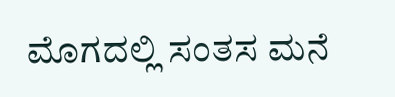ಮೊಗದಲ್ಲಿ ಸಂತಸ ಮನೆ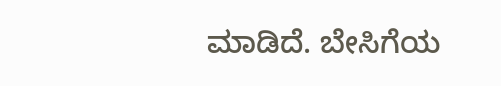ಮಾಡಿದೆ. ಬೇಸಿಗೆಯ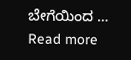ಬೇಗೆಯಿಂದ … Read more